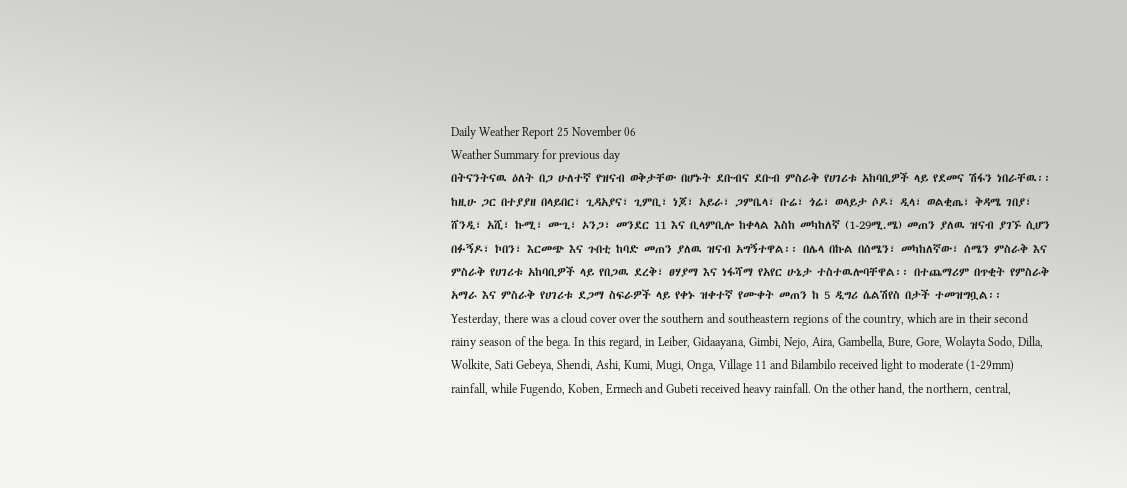Daily Weather Report 25 November 06
Weather Summary for previous day
በትናንትናዉ ዕለት በጋ ሁለተኛ የዝናብ ወቅታቸው በሆኑት ደቡብና ደቡብ ምስራቅ የሀገሪቱ አከባቢዎች ላይ የደመና ሽፋን ነበራቸዉ፡፡ ከዚሁ ጋር በተያያዘ በላይበር፣ ጊዳአያና፣ ጊምቢ፣ ነጆ፣ አይራ፣ ጋምቤላ፣ ቡሬ፣ ጎሬ፣ ወላይታ ሶዶ፣ ዲላ፣ ወልቂጤ፣ ቅዳሜ ገበያ፣ ሸንዲ፣ አሺ፣ ኩሚ፣ ሙጊ፣ ኦንጋ፣ መንደር 11 እና ቢላምቢሎ ከቀላል እስከ መካከለኛ (1-29ሚ.ሜ) መጠን ያለዉ ዝናብ ያገኙ ሲሆን በፉኝዶ፣ ኮበን፣ እርመጭ እና ጉበቲ ከባድ መጠን ያለዉ ዝናብ አግኝተዋል፡፡ በሌላ በኩል በሰሜን፣ መካከለኛው፣ ሰሜን ምስራቅ እና ምስራቅ የሀገሪቱ አከባቢዎች ላይ የበጋዉ ደረቅ፣ ፀሃያማ እና ነፋሻማ የአየር ሁኔታ ተስተዉሎባቸዋል፡፡ በተጨማሪም በጥቂት የምስራቅ አማራ እና ምስራቅ የሀገሪቱ ደጋማ ስፍራዎች ላይ የቀኑ ዝቀተኛ የሙቀት መጠን ከ 5 ዲግሪ ሴልሽየስ በታች ተመዝግቧል፡፡
Yesterday, there was a cloud cover over the southern and southeastern regions of the country, which are in their second rainy season of the bega. In this regard, in Leiber, Gidaayana, Gimbi, Nejo, Aira, Gambella, Bure, Gore, Wolayta Sodo, Dilla, Wolkite, Sati Gebeya, Shendi, Ashi, Kumi, Mugi, Onga, Village 11 and Bilambilo received light to moderate (1-29mm) rainfall, while Fugendo, Koben, Ermech and Gubeti received heavy rainfall. On the other hand, the northern, central,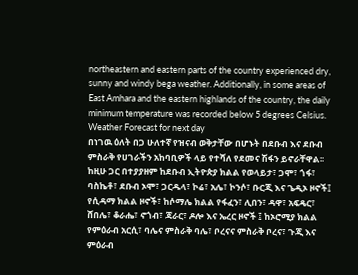northeastern and eastern parts of the country experienced dry, sunny and windy bega weather. Additionally, in some areas of East Amhara and the eastern highlands of the country, the daily minimum temperature was recorded below 5 degrees Celsius.
Weather Forecast for next day
በነገዉ ዕለት በጋ ሁለተኛ የዝናብ ወቅታቸው በሆኑት በደቡብ እና ደቡብ ምስራቅ የሀገራችን አከባቢዎች ላይ የተሻለ የደመና ሽፋን ይኖራቸዋል፡፡ ከዚሁ ጋር በተያያዘም ከደቡብ ኢትዮጵያ ክልል የወላይታ፣ ጋሞ፣ ጎፋ፣ ባስኬቶ፣ ደቡብ ኦሞ፣ ጋርዱላ፣ ኮሬ፣ አሌ፣ ኮንሶ፣ ቡርጂ እና ጌዲኦ ዞኖች፤ የሲዳማ ክልል ዞኖች፣ ከሶማሌ ክልል የፋፈን፣ ሊበን፣ ዳዋ፣ አፍዴር፣ ሸበሌ፣ ቆራሔ፣ ኖጎብ፣ ጃራር፣ ዶሎ እና ኤረር ዞኖች ፤ ከኦሮሚያ ክልል የምዕራብ አርሲ፣ ባሌና ምስራቅ ባሌ፣ ቦረናና ምስራቅ ቦረና፣ ጉጂ እና ምዕራብ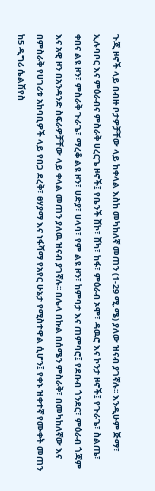ጉጂ ዞኖች ላይ በብዙ ቦታዎቻቸው ላይ ከቀላል እስከ መካከለኛ መጠን (1-29 ሚ.ሜ) ያለው ዝናብ ያገኛሉ፡፡ እንዲሁም ጅማ፣ ኢሉባቦር እና ምዕራብና ምስራቅ ሀረርጌ ዞኖች፤ የቤንች ሸኮ፣ ሸካ፣ ከፋ፣ ምዕራብ ኦሞ፣ ዳዉሮ እና ኮንታ ዞኖች፤ የጉራጌ፣ ስልጤ፣ ቀበና ልዩ ዞን፣ ምስራቅ ጉራጌ፣ ማረቆ ልዩ ዞን፣ ሀድያ፣ ሀላባ፣ የም ልዩ ዞን፣ ከምባታ እና ጠምባሮ፤ የደቡብ ጎንደር፣ ምዕራብ ጎጃም እና አዊ ዞን በአንዳንድ ስፍራዎቻቸው ላይ ቀላል መጠን ያለዉ ዝናብ ያገኛሉ፡፡ በሌላ በኩል በሰሜን ምስራቅ፣ በመካከለኛው እና በምስራቅ የሀገሪቱ አከባቢዎች ላይ የበጋ ደረቅ፣ ፀሃያማ እና ነፋሻማ የአየር ሁኔታ የሚስተዋል ሲሆን፤ የቀኑ ዝቀተኛ የሙቀት መጠን ከ5 ዲግሪ ሴልሽየስ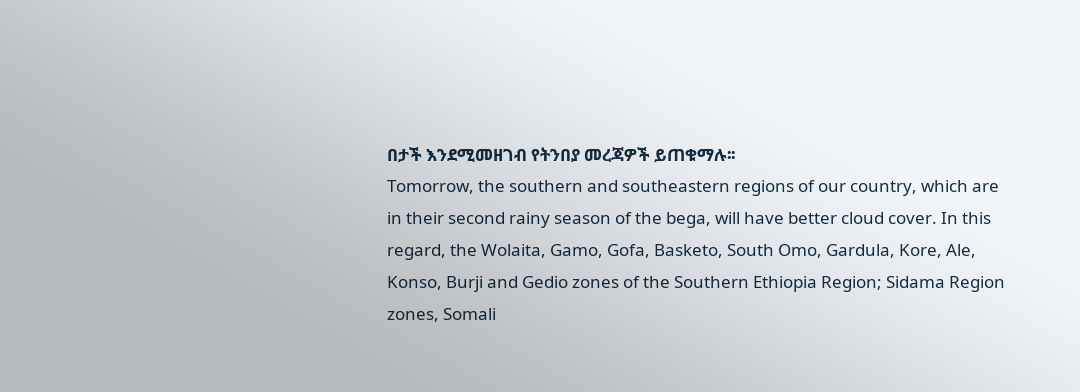በታች እንደሚመዘገብ የትንበያ መረጃዎች ይጠቁማሉ፡፡
Tomorrow, the southern and southeastern regions of our country, which are in their second rainy season of the bega, will have better cloud cover. In this regard, the Wolaita, Gamo, Gofa, Basketo, South Omo, Gardula, Kore, Ale, Konso, Burji and Gedio zones of the Southern Ethiopia Region; Sidama Region zones, Somali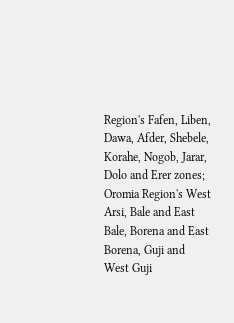Region's Fafen, Liben, Dawa, Afder, Shebele, Korahe, Nogob, Jarar, Dolo and Erer zones; Oromia Region's West Arsi, Bale and East Bale, Borena and East Borena, Guji and West Guji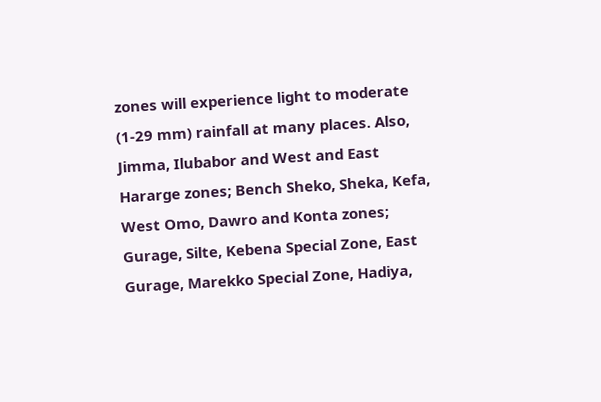zones will experience light to moderate (1-29 mm) rainfall at many places. Also, Jimma, Ilubabor and West and East Hararge zones; Bench Sheko, Sheka, Kefa, West Omo, Dawro and Konta zones; Gurage, Silte, Kebena Special Zone, East Gurage, Marekko Special Zone, Hadiya,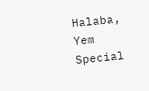Halaba, Yem Special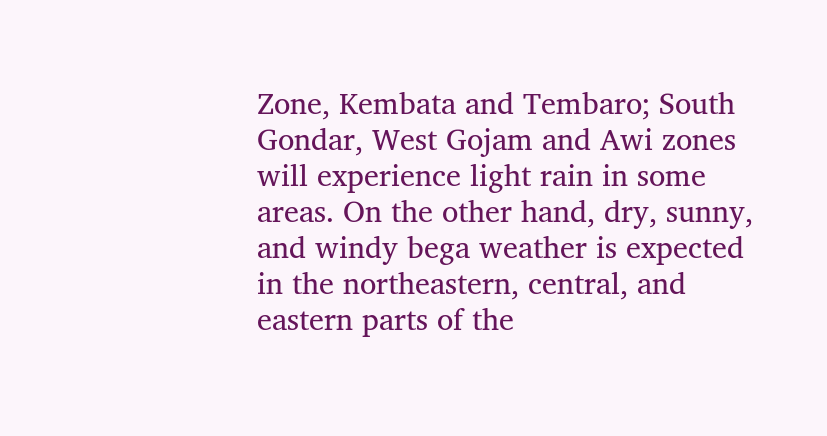Zone, Kembata and Tembaro; South Gondar, West Gojam and Awi zones will experience light rain in some areas. On the other hand, dry, sunny, and windy bega weather is expected in the northeastern, central, and eastern parts of the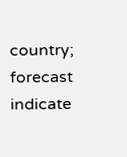country; forecast indicate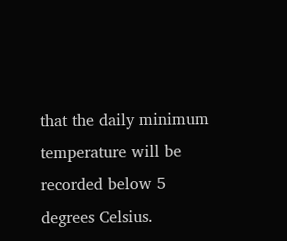that the daily minimum temperature will be recorded below 5 degrees Celsius.